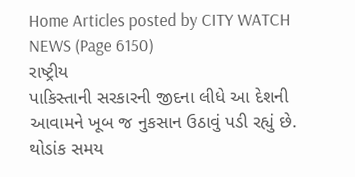Home Articles posted by CITY WATCH NEWS (Page 6150)
રાષ્ટ્રીય
પાકિસ્તાની સરકારની જીદના લીધે આ દેશની આવામને ખૂબ જ નુકસાન ઉઠાવું પડી રહ્યું છે. થોડાંક સમય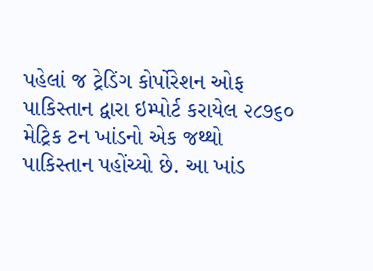પહેલાં જ ટ્રેડિંગ કોર્પોરેશન ઓફ પાકિસ્તાન દ્વારા ઇમ્પોર્ટ કરાયેલ ૨૮૭૬૦ મેટ્રિક ટન ખાંડનો એક જથ્થો પાકિસ્તાન પહોંચ્યો છે. આ ખાંડ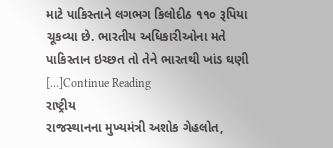માટે પાકિસ્તાને લગભગ કિલોદીઠ ૧૧૦ રૂપિયા ચૂકવ્યા છે. ભારતીય અધિકારીઓના મતે પાકિસ્તાન ઇચ્છત તો તેને ભારતથી ખાંડ ઘણી […]Continue Reading
રાષ્ટ્રીય
રાજસ્થાનના મુખ્યમંત્રી અશોક ગેહલોત,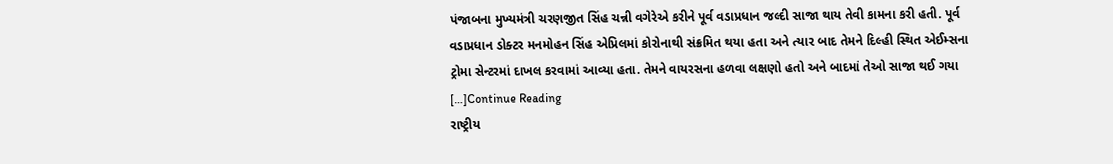પંજાબના મુખ્યમંત્રી ચરણજીત સિંહ ચન્ની વગેરેએ કરીને પૂર્વ વડાપ્રધાન જલ્દી સાજા થાય તેવી કામના કરી હતી. પૂર્વ વડાપ્રધાન ડોક્ટર મનમોહન સિંહ એપ્રિલમાં કોરોનાથી સંક્રમિત થયા હતા અને ત્યાર બાદ તેમને દિલ્હી સ્થિત એઈમ્સના ટ્રોમા સેન્ટરમાં દાખલ કરવામાં આવ્યા હતા. તેમને વાયરસના હળવા લક્ષણો હતો અને બાદમાં તેઓ સાજા થઈ ગયા […]Continue Reading
રાષ્ટ્રીય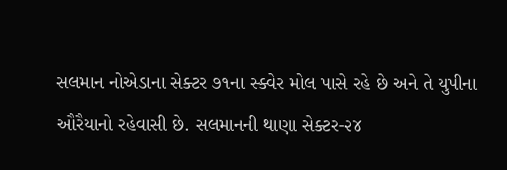સલમાન નોએડાના સેક્ટર ૭૧ના સ્ક્વેર મોલ પાસે રહે છે અને તે યુપીના ઔરૈયાનો રહેવાસી છે. સલમાનની થાણા સેક્ટર-૨૪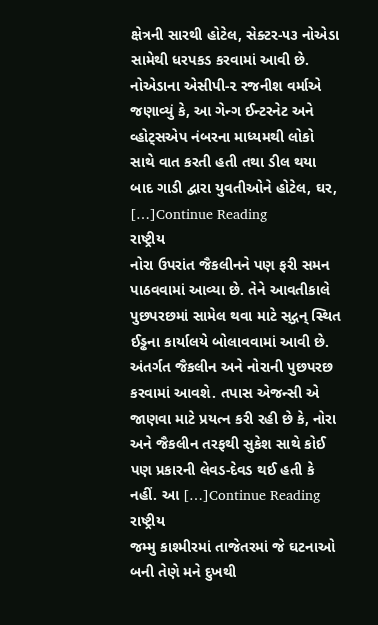ક્ષેત્રની સારથી હોટેલ, સેક્ટર-૫૩ નોએડા સામેથી ધરપકડ કરવામાં આવી છે. નોએડાના એસીપી-૨ રજનીશ વર્માએ જણાવ્યું કે, આ ગેન્ગ ઈન્ટરનેટ અને વ્હોટ્‌સએપ નંબરના માધ્યમથી લોકો સાથે વાત કરતી હતી તથા ડીલ થયા બાદ ગાડી દ્વારા યુવતીઓને હોટેલ, ઘર, […]Continue Reading
રાષ્ટ્રીય
નોરા ઉપરાંત જૈકલીનને પણ ફરી સમન પાઠવવામાં આવ્યા છે. તેને આવતીકાલે પુછપરછમાં સામેલ થવા માટે સ્‌દ્ગન્ સ્થિત ઈડ્ઢના કાર્યાલયે બોલાવવામાં આવી છે. અંતર્ગત જૈકલીન અને નોરાની પુછપરછ કરવામાં આવશે. તપાસ એજન્સી એ જાણવા માટે પ્રયત્ન કરી રહી છે કે, નોરા અને જૈકલીન તરફથી સુકેશ સાથે કોઈ પણ પ્રકારની લેવડ-દેવડ થઈ હતી કે નહીં. આ […]Continue Reading
રાષ્ટ્રીય
જમ્મુ કાશ્મીરમાં તાજેતરમાં જે ઘટનાઓ બની તેણે મને દુખથી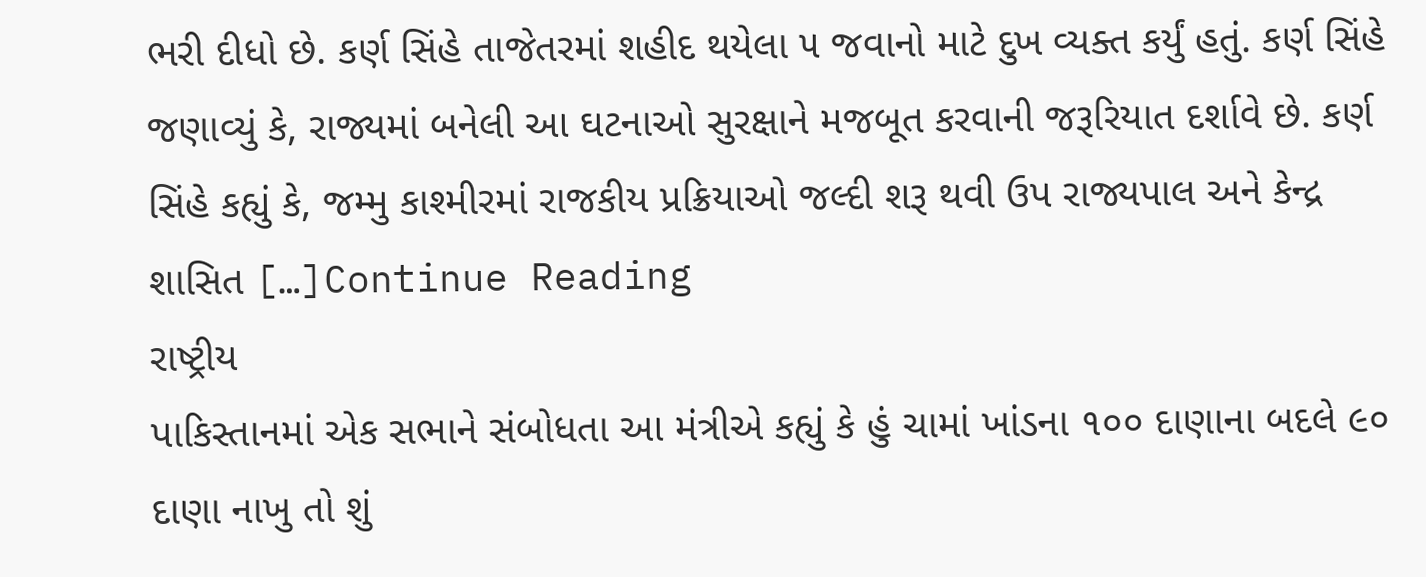ભરી દીધો છે. કર્ણ સિંહે તાજેતરમાં શહીદ થયેલા ૫ જવાનો માટે દુખ વ્યક્ત કર્યું હતું. કર્ણ સિંહે જણાવ્યું કે, રાજ્યમાં બનેલી આ ઘટનાઓ સુરક્ષાને મજબૂત કરવાની જરૂરિયાત દર્શાવે છે. કર્ણ સિંહે કહ્યું કે, જમ્મુ કાશ્મીરમાં રાજકીય પ્રક્રિયાઓ જલ્દી શરૂ થવી ઉપ રાજ્યપાલ અને કેન્દ્ર શાસિત […]Continue Reading
રાષ્ટ્રીય
પાકિસ્તાનમાં એક સભાને સંબોધતા આ મંત્રીએ કહ્યું કે હું ચામાં ખાંડના ૧૦૦ દાણાના બદલે ૯૦ દાણા નાખુ તો શું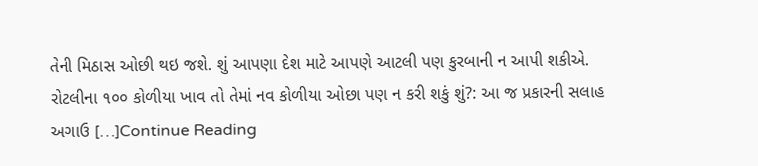તેની મિઠાસ ઓછી થઇ જશે. શું આપણા દેશ માટે આપણે આટલી પણ કુરબાની ન આપી શકીએ. રોટલીના ૧૦૦ કોળીયા ખાવ તો તેમાં નવ કોળીયા ઓછા પણ ન કરી શકું શું?: આ જ પ્રકારની સલાહ અગાઉ […]Continue Reading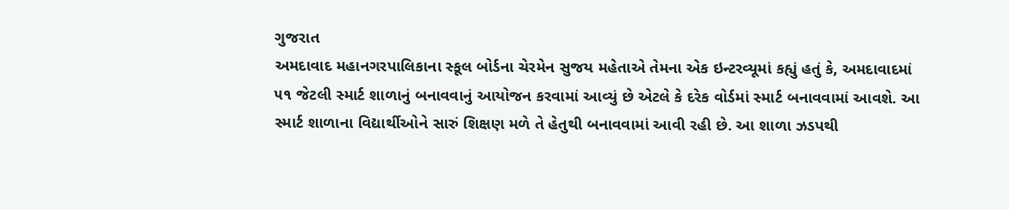ગુજરાત
અમદાવાદ મહાનગરપાલિકાના સ્કૂલ બોર્ડના ચેરમેન સુજય મહેતાએ તેમના એક ઇન્ટરવ્યૂમાં કહ્યું હતું કે, અમદાવાદમાં ૫૧ જેટલી સ્માર્ટ શાળાનું બનાવવાનું આયોજન કરવામાં આવ્યું છે એટલે કે દરેક વોર્ડમાં સ્માર્ટ બનાવવામાં આવશે. આ સ્માર્ટ શાળાના વિદ્યાર્થીઓને સારું શિક્ષણ મળે તે હેતુથી બનાવવામાં આવી રહી છે. આ શાળા ઝડપથી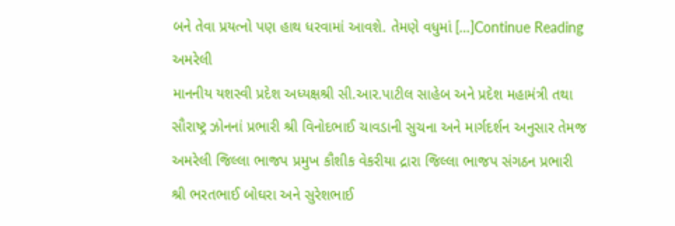બને તેવા પ્રયત્નો પણ હાથ ધરવામાં આવશે. તેમણે વધુમાં […]Continue Reading
અમરેલી
માનનીય યશસ્વી પ્રદેશ અધ્યક્ષશ્રી સી.આર.પાટીલ સાહેબ અને પ્રદેશ મહામંત્રી તથા સૌરાષ્ટ્ર ઝોનનાં પ્રભારી શ્રી વિનોદભાઈ ચાવડાની સુચના અને માર્ગદર્શન અનુસાર તેમજ અમરેલી જિલ્લા ભાજપ પ્રમુખ કૌશીક વેકરીયા દ્રારા જિલ્લા ભાજપ સંગઠન પ્રભારી શ્રી ભરતભાઈ બોઘરા અને સુરેશભાઈ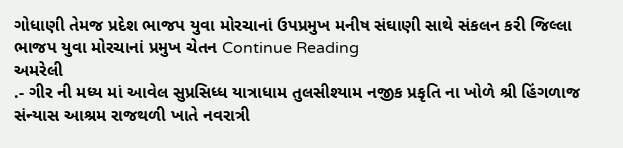ગોધાણી તેમજ પ્રદેશ ભાજપ યુવા મોરચાનાં ઉપપ્રમુખ મનીષ સંઘાણી સાથે સંકલન કરી જિલ્લા ભાજપ યુવા મોરચાનાં પ્રમુખ ચેતન Continue Reading
અમરેલી
.- ગીર ની મધ્ય માં આવેલ સુપ્રસિધ્ધ યાત્રાધામ તુલસીશ્યામ નજીક પ્રકૃતિ ના ખોળે શ્રી હિંગળાજ સંન્યાસ આશ્રમ રાજથળી ખાતે નવરાત્રી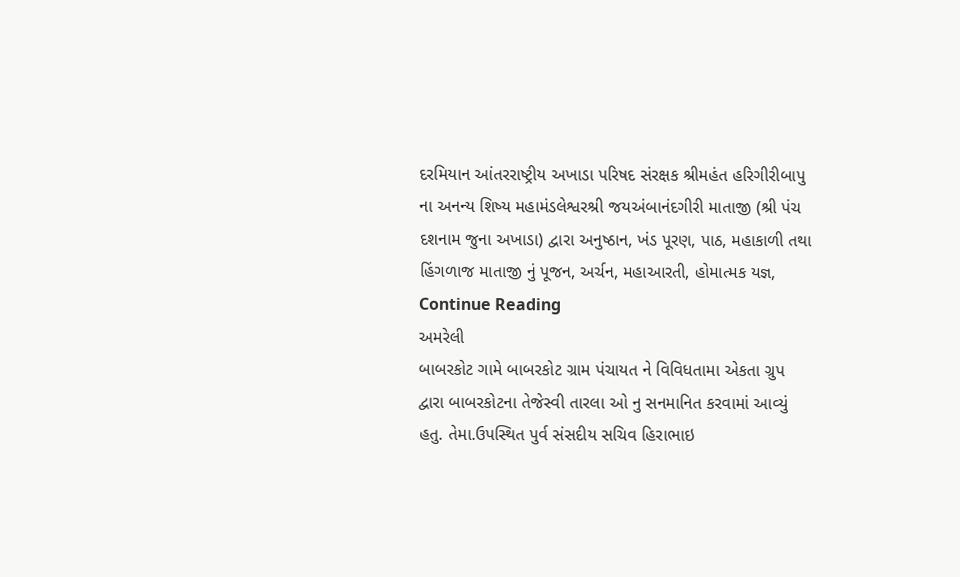દરમિયાન આંતરરાષ્ટ્રીય અખાડા પરિષદ સંરક્ષક શ્રીમહંત હરિગીરીબાપુ ના અનન્ય શિષ્ય મહામંડલેશ્વરશ્રી જયઅંબાનંદગીરી માતાજી (શ્રી પંચ દશનામ જુના અખાડા) દ્વારા અનુષ્ઠાન, ખંડ પૂરણ, પાઠ, મહાકાળી તથા હિંગળાજ માતાજી નું પૂજન, અર્ચન, મહાઆરતી, હોમાત્મક યજ્ઞ, Continue Reading
અમરેલી
બાબરકોટ ગામે બાબરકોટ ગ્રામ પંચાયત ને વિવિધતામા એકતા ગ્રુપ દ્વારા બાબરકોટના તેજેસ્વી તારલા ઓ નુ સનમાનિત કરવામાં આવ્યું હતુ. તેમા.ઉપસ્થિત પુર્વ સંસદીય સચિવ હિરાભાઇ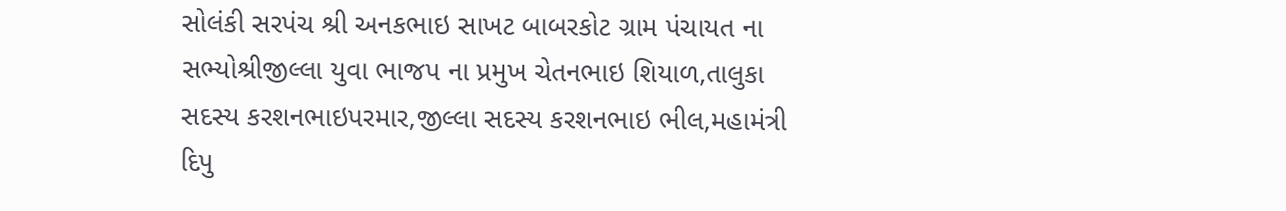સોલંકી સરપંચ શ્રી અનકભાઇ સાખટ બાબરકોટ ગ્રામ પંચાયત ના સભ્યોશ્રીજીલ્લા યુવા ભાજપ ના પ્રમુખ ચેતનભાઇ શિયાળ,તાલુકા સદસ્ય કરશનભાઇપરમાર,જીલ્લા સદસ્ય કરશનભાઇ ભીલ,મહામંત્રી દિપુ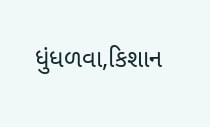ધુંધળવા,કિશાન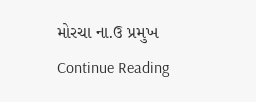મોરચા ના.ઉ પ્રમુખ Continue Reading